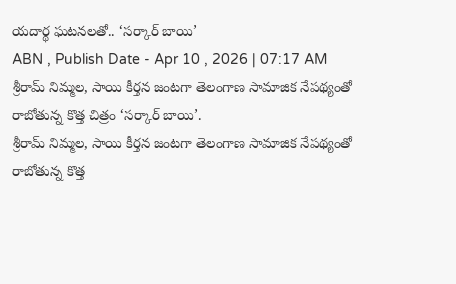యదార్థ ఘటనలతో.. ‘సర్కార్ బాయి’
ABN , Publish Date - Apr 10 , 2026 | 07:17 AM
శ్రీరామ్ నిమ్మల, సాయి కీర్తన జంటగా తెలంగాణ సామాజిక నేపథ్యంతో రాబోతున్న కొత్త చిత్రం ‘సర్కార్ బాయి’.
శ్రీరామ్ నిమ్మల, సాయి కీర్తన జంటగా తెలంగాణ సామాజిక నేపథ్యంతో రాబోతున్న కొత్త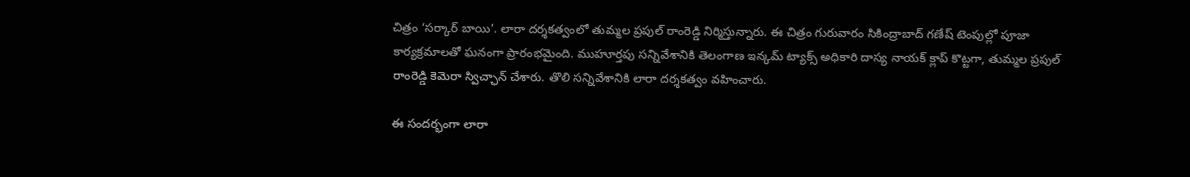చిత్రం ‘సర్కార్ బాయి’. లారా దర్శకత్వంలో తుమ్మల ప్రపుల్ రాంరెడ్డి నిర్మిస్తున్నారు. ఈ చిత్రం గురువారం సికింద్రాబాద్ గణేష్ టెంపుల్లో పూజా కార్యక్రమాలతో ఘనంగా ప్రారంభమైంది. ముహూర్తపు సన్నివేశానికి తెలంగాణ ఇన్కమ్ ట్యాక్స్ అధికారి దాస్య నాయక్ క్లాప్ కొట్టగా, తుమ్మల ప్రపుల్ రాంరెడ్డి కెమెరా స్విచ్ఛాన్ చేశారు. తొలి సన్నివేశానికి లారా దర్శకత్వం వహించారు.

ఈ సందర్భంగా లారా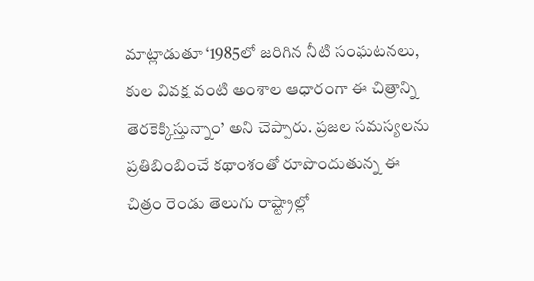మాట్లాడుతూ ‘1985లో జరిగిన నీటి సంఘటనలు, కుల వివక్ష వంటి అంశాల ఆధారంగా ఈ చిత్రాన్ని తెరకెక్కిస్తున్నాం’ అని చెప్పారు. ప్రజల సమస్యలను ప్రతిబింబించే కథాంశంతో రూపొందుతున్న ఈ చిత్రం రెండు తెలుగు రాష్ట్రాల్లో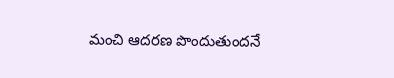మంచి ఆదరణ పొందుతుందనే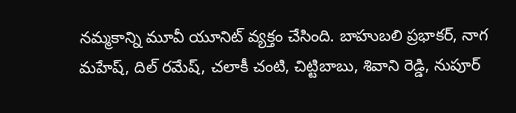నమ్మకాన్ని మూవీ యూనిట్ వ్యక్తం చేసింది. బాహుబలి ప్రభాకర్, నాగ మహేష్, దిల్ రమేష్, చలాకీ చంటి, చిట్టిబాబు, శివాని రెడ్డి, నుపూర్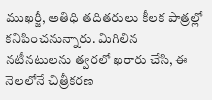ముఖర్జీ, అతిధి తదితరులు కీలక పాత్రల్లో కనిపించనున్నారు. మిగిలిన నటీనటులను త్వరలో ఖరారు చేసి, ఈ నెలలోనే చిత్రీకరణ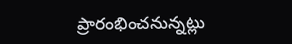ప్రారంభించనున్నట్లు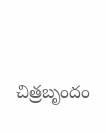చిత్రబృందం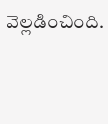వెల్లడించింది.